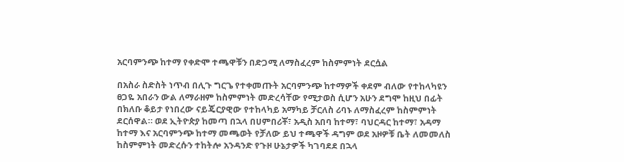አርባምንጭ ከተማ የቀድሞ ተጫዋቹን በድጋሚ ለማስፈረም ከስምምነት ደርሷል

በአስራ ስድስት ነጥብ በሊጉ ግርጌ የተቀመጡት አርባምንጭ ከተማዎች ቀደም ብለው የተከላካዩን ፀጋዬ አበራን ውል ለማራዘም ከስምምነት መድረሳቸው የሚታወስ ሲሆን አሁን ደግሞ ከዚህ በፊት በክለቡ ቆይታ የነበረው ናይጄርያዊው የተከላካይ አማካይ ቻርለስ ሪባኑ ለማስፈረም ከስምምነት ደርሰዋል። ወደ ኢትዮጵያ ከመጣ በኋላ በሀምበሪቾ፣ አዲስ አበባ ከተማ፣ ባህርዳር ከተማ፣ አዳማ ከተማ እና አርባምንጭ ከተማ መጫወት የቻለው ይህ ተጫዋች ዳግም ወደ አዞዎቹ ቤት ለመመለስ ከስምምነት መድረሱን ተከትሎ አንዳንድ የጉዞ ሁኔታዎች ካገባደደ በኋላ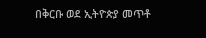በቅርቡ ወደ ኢትዮጵያ መጥቶ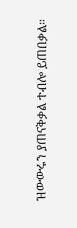ዝውውሩን ያጠናቅቃል ተብሎ ይጠበቃል።